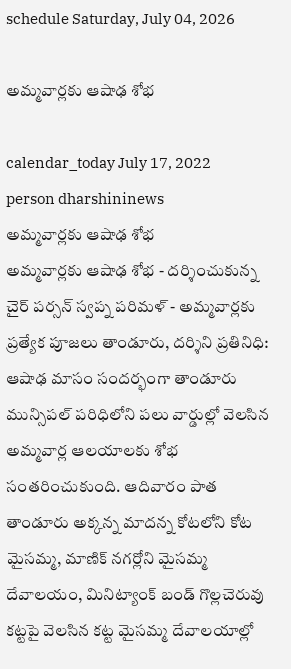schedule Saturday, July 04, 2026

అమ్మ‌వార్ల‌కు ఆషాఢ‌ శోభ‌

calendar_today July 17, 2022
person dharshininews
అమ్మ‌వార్ల‌కు ఆషాఢ‌ శోభ‌
అమ్మ‌వార్ల‌కు ఆషాఢ‌ శోభ‌ - ద‌ర్శించుకున్న చైర్ ప‌ర్స‌న్ స్వ‌ప్న ప‌రిమ‌ళ్ - అమ్మ‌వార్ల‌కు ప్ర‌త్యేక పూజ‌లు తాండూరు, ద‌ర్శిని ప్ర‌తినిధి: ఆషాఢ మాసం సందర్భంగా తాండూరు మున్సిపల్ పరిధిలోని ప‌లు వార్డుల్లో వెల‌సిన అమ్మ‌వార్ల ఆల‌యాల‌కు శోభ సంత‌రించుకుంది. ఆదివారం పాత తాండూరు అక్కన్న మాదన్న కోటలోని కోట మైసమ్మ, మాణిక్ నగర్లోని మైసమ్మ దేవాల‌యం, మినిట్యాంక్ బండ్ గొల్ల‌చెరువు క‌ట్ట‌పై వెల‌సిన క‌ట్ట మైస‌మ్మ దేవాలయాల్లో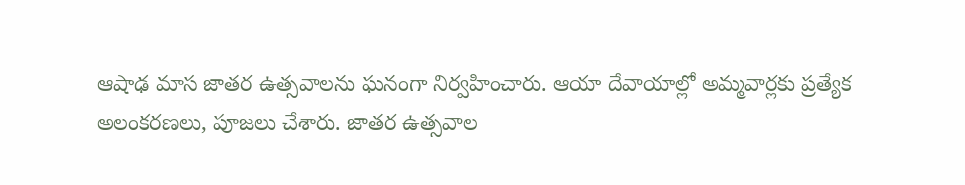ఆషాఢ మాస జాతర ఉత్సవాలను ఘనంగా నిర్వహించారు. ఆయా దేవాయాల్లో అమ్మవార్లకు ప్రత్యేక అలంకరణలు, పూజలు చేశారు. జాతర ఉత్సవాల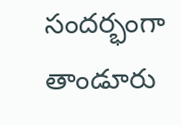సందర్భంగా తాండూరు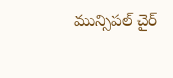మున్సిపల్ చైర్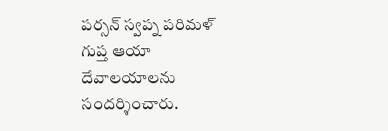ప‌ర్స‌న్ స్వ‌ప్న ప‌రిమ‌ళ్ గుప్త‌ ఆయా దేవాలయాలను సందర్శించారు.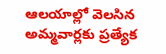ఆల‌యాల్లో వెల‌సిన అమ్మ‌వార్ల‌కు ప్ర‌త్యేక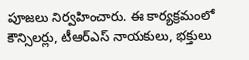పూజ‌లు నిర్వ‌హించారు. ఈ కార్యక్రమంలో కౌన్సిల‌ర్లు, టీఆర్ఎస్ నాయకులు, భ‌క్తులు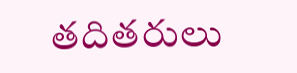తదితరులు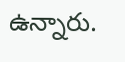ఉన్నారు.